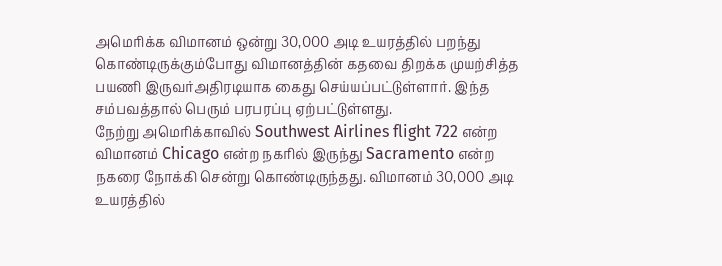அமெரிக்க விமானம் ஒன்று 30,000 அடி உயரத்தில் பறந்து கொண்டிருக்கும்போது விமானத்தின் கதவை திறக்க முயற்சித்த பயணி இருவர்அதிரடியாக கைது செய்யப்பட்டுள்ளார். இந்த சம்பவத்தால் பெரும் பரபரப்பு ஏற்பட்டுள்ளது.
நேற்று அமெரிக்காவில் Southwest Airlines flight 722 என்ற விமானம் Chicago என்ற நகரில் இருந்து Sacramento என்ற நகரை நோக்கி சென்று கொண்டிருந்தது. விமானம் 30,000 அடி உயரத்தில்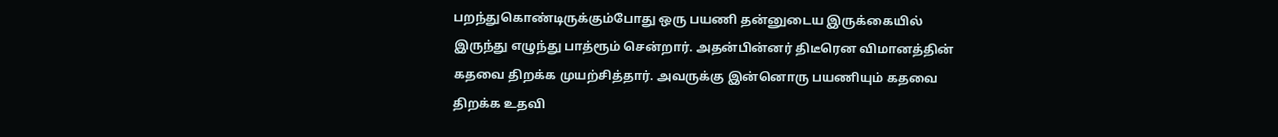பறந்துகொண்டிருக்கும்போது ஒரு பயணி தன்னுடைய இருக்கையில் இருந்து எழுந்து பாத்ரூம் சென்றார். அதன்பின்னர் திடீரென விமானத்தின் கதவை திறக்க முயற்சித்தார். அவருக்கு இன்னொரு பயணியும் கதவை திறக்க உதவி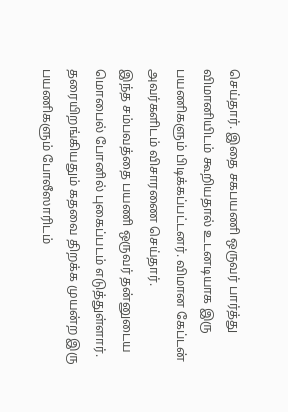செய்தார். இதை சகபயணி ஒருவர் பார்த்து விமானியிடம் கூறியதால் உடனடியாக இரு பயணிகளும் பிடிக்கப்பட்டனர். விமான கேப்டன் அவர்களிடம் விசாரணை செய்தார்.
இந்த சம்பவத்தை பயணி ஒருவர் தன்னுடைய மொபைல் போனில் புகைப்படம் எடுத்துள்ளார். தரையிறங்கியதும் கதவை திறக்க முயன்ற இரு பயணிகளும் போலீஸாரிடம்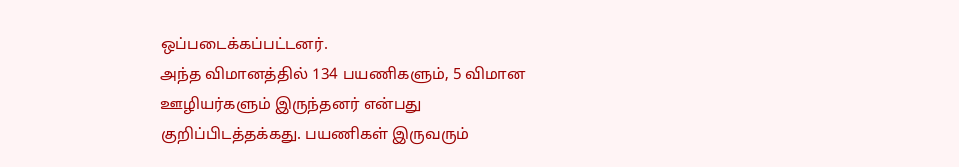ஒப்படைக்கப்பட்டனர்.
அந்த விமானத்தில் 134 பயணிகளும், 5 விமான ஊழியர்களும் இருந்தனர் என்பது குறிப்பிடத்தக்கது. பயணிகள் இருவரும்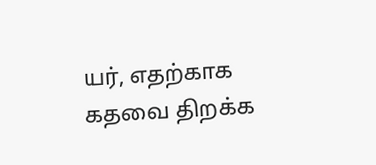யர், எதற்காக கதவை திறக்க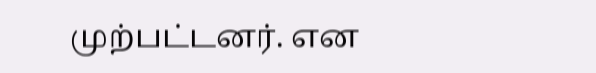முற்பட்டனர். என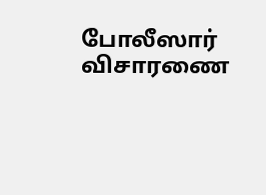போலீஸார் விசாரணை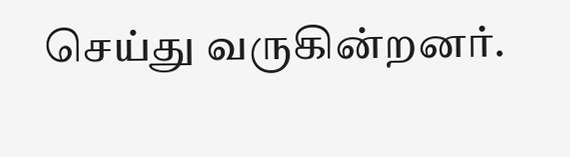செய்து வருகின்றனர்.